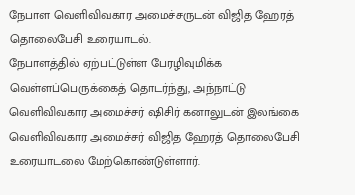நேபாள வெளிவிவகார அமைச்சருடன் விஜித ஹேரத் தொலைபேசி உரையாடல்.
நேபாளத்தில் ஏற்பட்டுள்ள பேரழிவுமிக்க வெள்ளப்பெருக்கைத் தொடர்ந்து, அந்நாட்டு வெளிவிவகார அமைச்சர் ஷிசிர் கனாலுடன் இலங்கை வெளிவிவகார அமைச்சர் விஜித ஹேரத் தொலைபேசி உரையாடலை மேற்கொண்டுள்ளார்.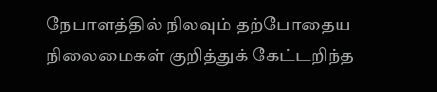நேபாளத்தில் நிலவும் தற்போதைய நிலைமைகள் குறித்துக் கேட்டறிந்த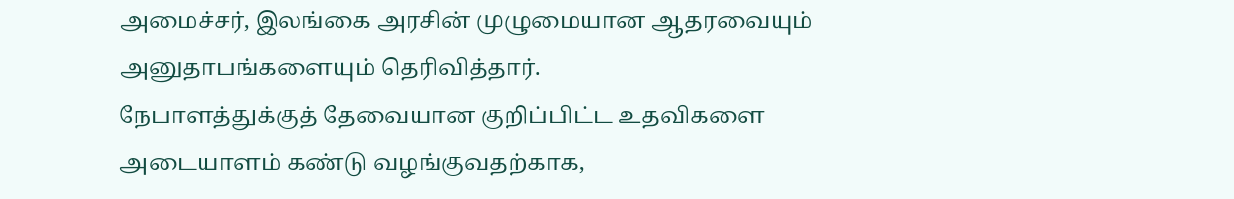அமைச்சர், இலங்கை அரசின் முழுமையான ஆதரவையும் அனுதாபங்களையும் தெரிவித்தார்.
நேபாளத்துக்குத் தேவையான குறிப்பிட்ட உதவிகளை அடையாளம் கண்டு வழங்குவதற்காக,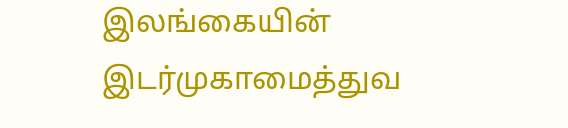இலங்கையின் இடர்முகாமைத்துவ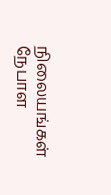நிலையங்கள் நேபாள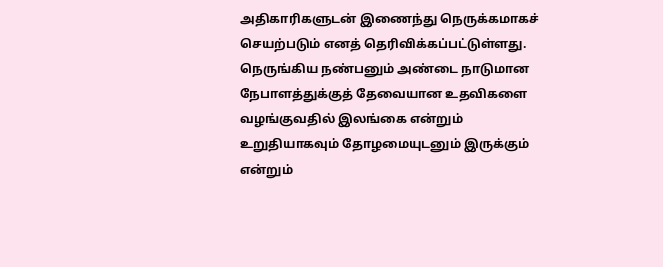அதிகாரிகளுடன் இணைந்து நெருக்கமாகச் செயற்படும் எனத் தெரிவிக்கப்பட்டுள்ளது.
நெருங்கிய நண்பனும் அண்டை நாடுமான நேபாளத்துக்குத் தேவையான உதவிகளை வழங்குவதில் இலங்கை என்றும் உறுதியாகவும் தோழமையுடனும் இருக்கும் என்றும்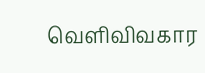வெளிவிவகார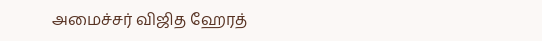அமைச்சர் விஜித ஹேரத்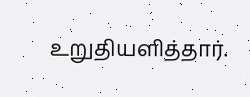உறுதியளித்தார்.